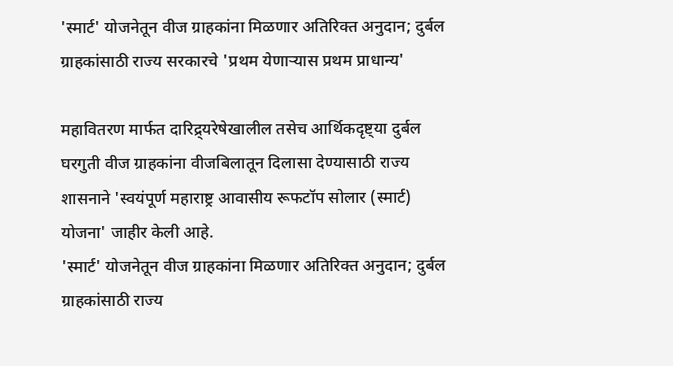'स्मार्ट' योजनेतून वीज ग्राहकांना मिळणार अतिरिक्त अनुदान; दुर्बल ग्राहकांसाठी राज्य सरकारचे 'प्रथम येणाऱ्यास प्रथम प्राधान्य'

महावितरण मार्फत दारिद्र्यरेषेखालील तसेच आर्थिकदृष्ट्या दुर्बल घरगुती वीज ग्राहकांना वीजबिलातून दिलासा देण्यासाठी राज्य शासनाने 'स्वयंपूर्ण महाराष्ट्र आवासीय रूफटॉप सोलार (स्मार्ट) योजना' जाहीर केली आहे.
'स्मार्ट' योजनेतून वीज ग्राहकांना मिळणार अतिरिक्त अनुदान; दुर्बल ग्राहकांसाठी राज्य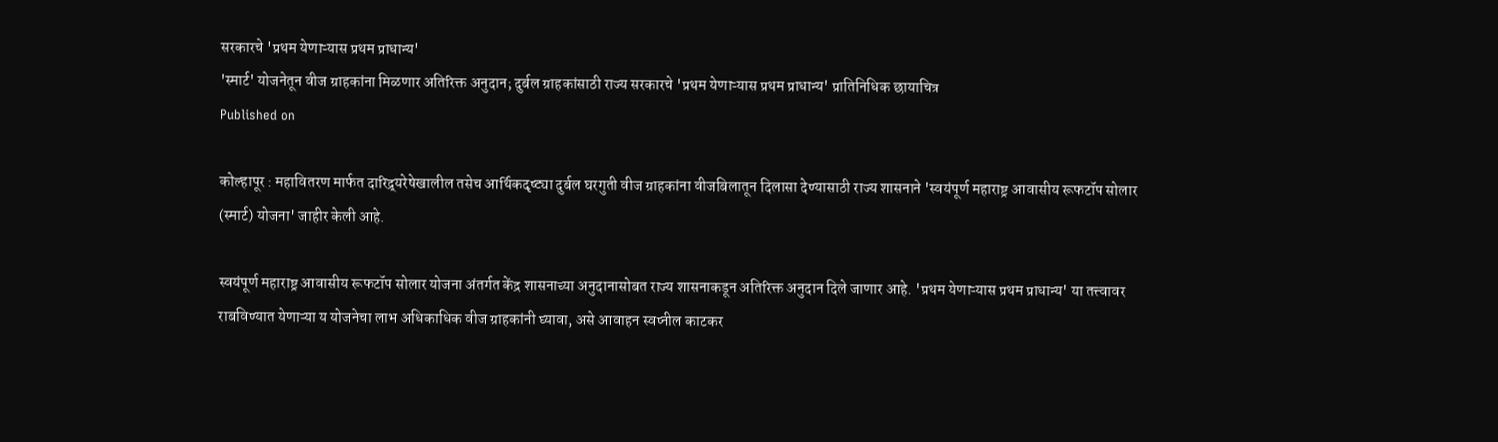सरकारचे 'प्रथम येणाऱ्यास प्रथम प्राधान्य'
'स्मार्ट' योजनेतून वीज ग्राहकांना मिळणार अतिरिक्त अनुदान; दुर्बल ग्राहकांसाठी राज्य सरकारचे 'प्रथम येणाऱ्यास प्रथम प्राधान्य' प्रातिनिधिक छायाचित्र
Published on

कोल्हापूर : महावितरण मार्फत दारिद्र्यरेषेखालील तसेच आर्थिकदृष्ट्या दुर्बल घरगुती वीज ग्राहकांना वीजबिलातून दिलासा देण्यासाठी राज्य शासनाने 'स्वयंपूर्ण महाराष्ट्र आवासीय रूफटॉप सोलार (स्मार्ट) योजना' जाहीर केली आहे.

स्वयंपूर्ण महाराष्ट्र आवासीय रूफटॉप सोलार योजना अंतर्गत केंद्र शासनाच्या अनुदानासोबत राज्य शासनाकडून अतिरिक्त अनुदान दिले जाणार आहे. 'प्रथम येणाऱ्यास प्रथम प्राधान्य' या तत्त्वावर राबविण्यात येणाऱ्या य योजनेचा लाभ अधिकाधिक वीज ग्राहकांनी घ्यावा, असे आवाहन स्वप्नील काटकर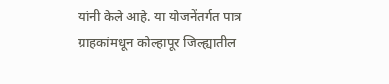यांनी केले आहे. या योजनेंतर्गत पात्र ग्राहकांमधून कोल्हापूर जिल्ह्यातील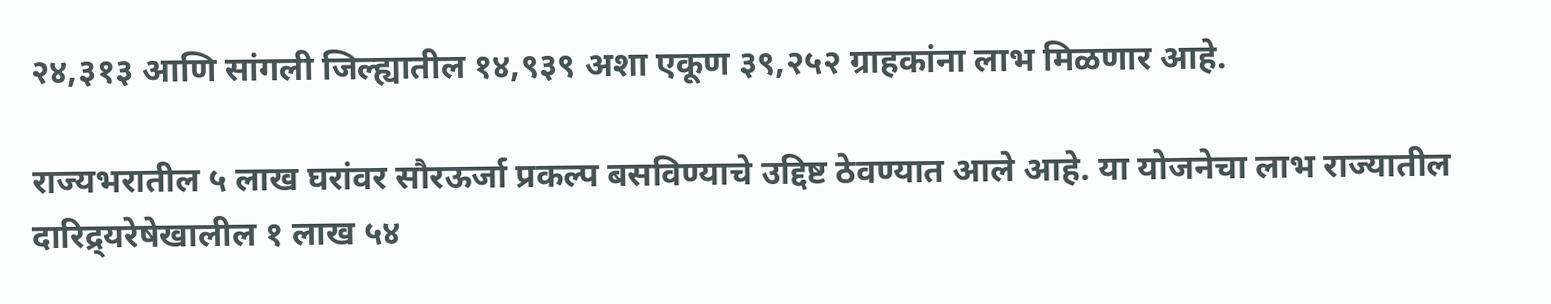२४,३१३ आणि सांगली जिल्ह्यातील १४,९३९ अशा एकूण ३९,२५२ ग्राहकांना लाभ मिळणार आहे.

राज्यभरातील ५ लाख घरांवर सौरऊर्जा प्रकल्प बसविण्याचे उद्दिष्ट ठेवण्यात आले आहे. या योजनेचा लाभ राज्यातील दारिद्र्यरेषेखालील १ लाख ५४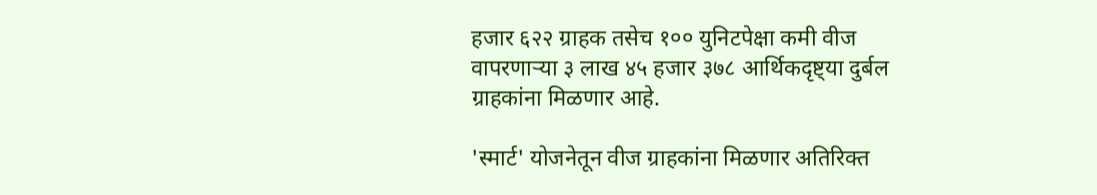हजार ६२२ ग्राहक तसेच १०० युनिटपेक्षा कमी वीज वापरणाऱ्या ३ लाख ४५ हजार ३७८ आर्थिकदृष्ट्या दुर्बल ग्राहकांना मिळणार आहे.

'स्मार्ट' योजनेतून वीज ग्राहकांना मिळणार अतिरिक्त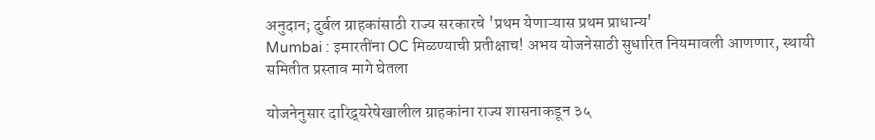अनुदान; दुर्बल ग्राहकांसाठी राज्य सरकारचे 'प्रथम येणाऱ्यास प्रथम प्राधान्य'
Mumbai : इमारतींना OC मिळण्याची प्रतीक्षाच! अभय योजनेसाठी सुधारित नियमावली आणणार, स्थायी समितीत प्रस्ताव मागे घेतला

योजनेनुसार दारिद्र्यरेषेखालील ग्राहकांना राज्य शासनाकडून ३५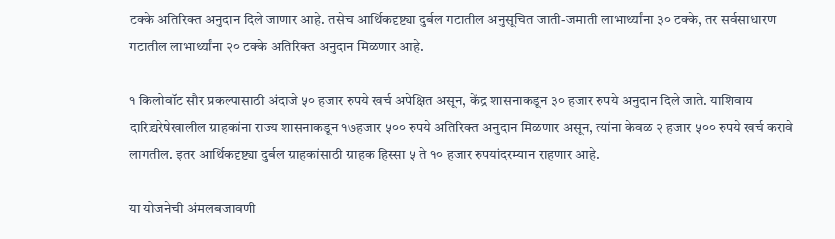टक्के अतिरिक्त अनुदान दिले जाणार आहे. तसेच आर्थिकदृष्ट्या दुर्बल गटातील अनुसूचित जाती-जमाती लाभार्थ्यांना ३० टक्के, तर सर्वसाधारण गटातील लाभार्थ्यांना २० टक्के अतिरिक्त अनुदान मिळणार आहे.

१ किलोवॉट सौर प्रकल्पासाठी अंदाजे ५० हजार रुपये खर्च अपेक्षित असून, केंद्र शासनाकडून ३० हजार रुपये अनुदान दिले जाते. याशिवाय दारिद्र्यरेषेखालील ग्राहकांना राज्य शासनाकडून १७हजार ५०० रुपये अतिरिक्त अनुदान मिळणार असून, त्यांना केवळ २ हजार ५०० रुपये खर्च करावे लागतील. इतर आर्थिकदृष्ट्या दुर्बल ग्राहकांसाठी ग्राहक हिस्सा ५ ते १० हजार रुपयांदरम्यान राहणार आहे.

या योजनेची अंमलबजावणी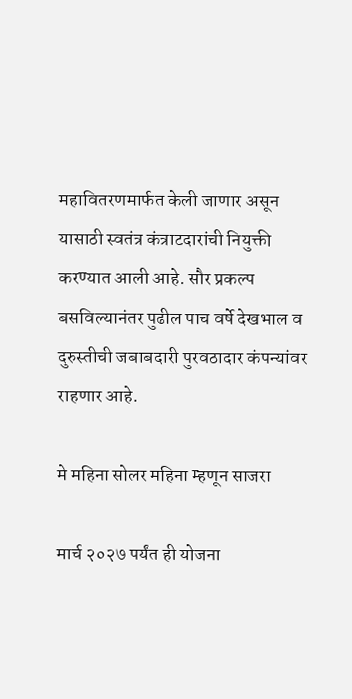महावितरणमार्फत केली जाणार असून यासाठी स्वतंत्र कंत्राटदारांची नियुक्ती करण्यात आली आहे. सौर प्रकल्प बसविल्यानंतर पुढील पाच वर्षे देखभाल व दुरुस्तीची जबाबदारी पुरवठादार कंपन्यांवर राहणार आहे.

मे महिना सोलर महिना म्हणून साजरा

मार्च २०२७ पर्यंत ही योजना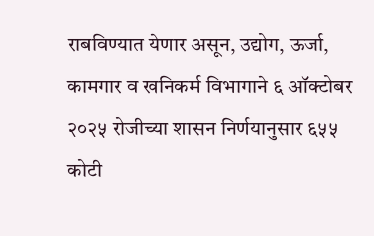राबविण्यात येणार असून, उद्योग, ऊर्जा, कामगार व खनिकर्म विभागाने ६ ऑक्टोबर २०२५ रोजीच्या शासन निर्णयानुसार ६५५ कोटी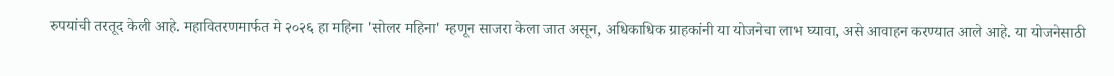रुपयांची तरतूद केली आहे. महावितरणमार्फत मे २०२६ हा महिना 'सोलर महिना' म्हणून साजरा केला जात असून, अधिकाधिक ग्राहकांनी या योजनेचा लाभ घ्यावा, असे आवाहन करण्यात आले आहे. या योजनेसाठी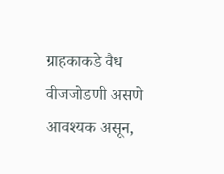ग्राहकाकडे वैध वीजजोडणी असणे आवश्यक असून,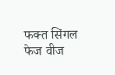फक्त सिंगल फेज वीज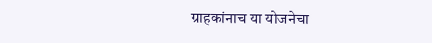ग्राहकांनाच या योजनेचा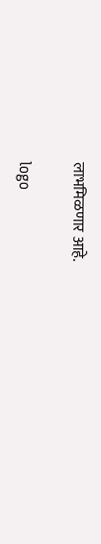लाभमिळणार आहे.

logo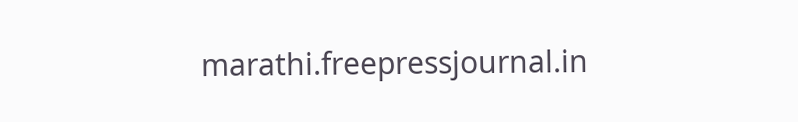marathi.freepressjournal.in